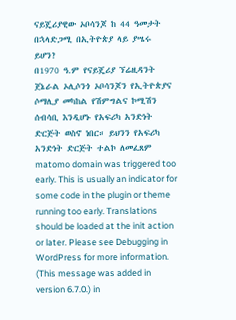ናይጄሪያዊው ኦቦሳንጆ ከ 44 ዓመታት በኋላድጋሚ በኢትዮጵያ ላይ ያሤሩ ይሆን?
በ1970 ዓ.ም የናይጄሪያ ኘሬዚዳንት ጀኔራል ኦሊሶንጎ ኦቦሳንጆን የኢትዮጵያና ሶማሊያ መካከል የሽምግልና ኮሚሽን ሰብሳቢ እንዲሆኑ የአፍሪካ አንድነት ድርጅት ወስኖ ነበር። ይህንን የአፍሪካ አንድነት ድርጅት ተልኮ ለመፈጸም
matomo domain was triggered too early. This is usually an indicator for some code in the plugin or theme running too early. Translations should be loaded at the init action or later. Please see Debugging in WordPress for more information. (This message was added in version 6.7.0.) in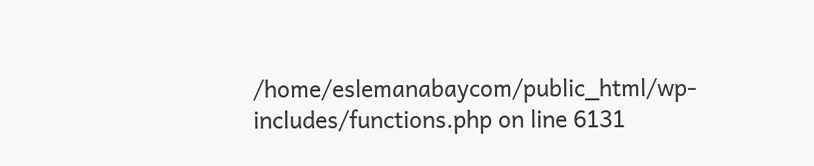/home/eslemanabaycom/public_html/wp-includes/functions.php on line 6131